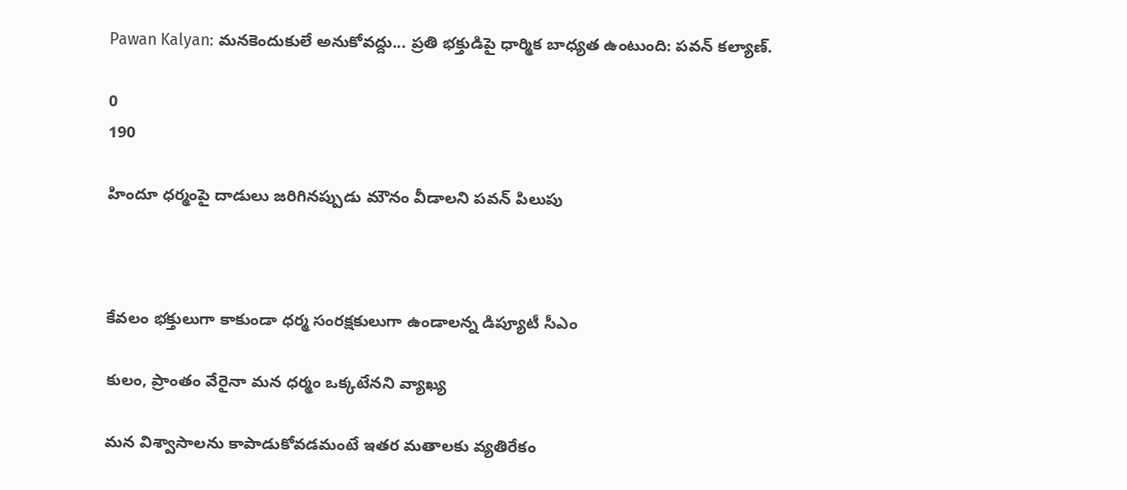Pawan Kalyan: మనకెందుకులే అనుకోవద్దు... ప్రతి భక్తుడిపై ధార్మిక బాధ్యత ఉంటుంది: పవన్ కల్యాణ్.

0
190

హిందూ ధర్మంపై దాడులు జరిగినప్పుడు మౌనం వీడాలని పవన్ పిలుపు



కేవలం భక్తులుగా కాకుండా ధర్మ సంరక్షకులుగా ఉండాలన్న డిప్యూటీ సీఎం

కులం, ప్రాంతం వేరైనా మన ధర్మం ఒక్కటేనని వ్యాఖ్య

మన విశ్వాసాలను కాపాడుకోవడమంటే ఇతర మతాలకు వ్యతిరేకం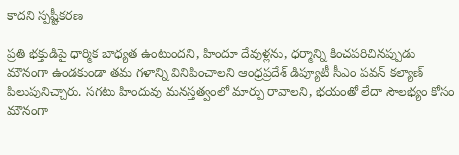కాదని స్పష్టీకరణ

ప్రతి భక్తుడిపై ధార్మిక బాధ్యత ఉంటుందని, హిందూ దేవుళ్లను, ధర్మాన్ని కించపరిచినప్పుడు మౌనంగా ఉండకుండా తమ గళాన్ని వినిపించాలని ఆంధ్రప్రదేశ్ డిప్యూటీ సీఎం పవన్ కల్యాణ్ పిలుపునిచ్చారు. సగటు హిందువు మనస్తత్వంలో మార్పు రావాలని, భయంతో లేదా సౌలభ్యం కోసం మౌనంగా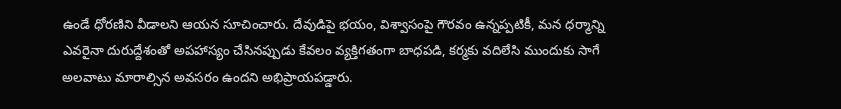ఉండే ధోరణిని వీడాలని ఆయన సూచించారు. దేవుడిపై భయం, విశ్వాసంపై గౌరవం ఉన్నప్పటికీ, మన ధర్మాన్ని ఎవరైనా దురుద్దేశంతో అపహాస్యం చేసినప్పుడు కేవలం వ్యక్తిగతంగా బాధపడి, కర్మకు వదిలేసి ముందుకు సాగే అలవాటు మారాల్సిన అవసరం ఉందని అభిప్రాయపడ్డారు.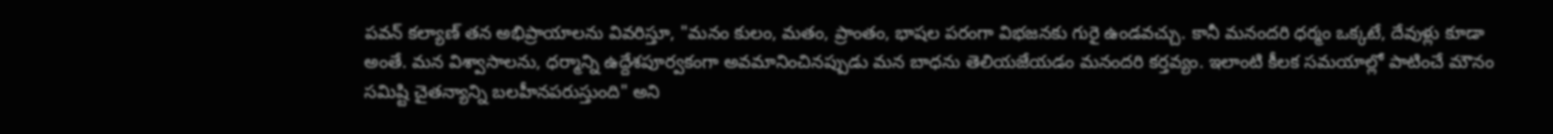పవన్ కల్యాణ్ తన అభిప్రాయాలను వివరిస్తూ, "మనం కులం, మతం, ప్రాంతం, భాషల పరంగా విభజనకు గురై ఉండవచ్చు. కానీ మనందరి ధర్మం ఒక్కటే, దేవుళ్లు కూడా అంతే. మన విశ్వాసాలను, ధర్మాన్ని ఉద్దేశపూర్వకంగా అవమానించినప్పుడు మన బాధను తెలియజేయడం మనందరి కర్తవ్యం. ఇలాంటి కీలక సమయాల్లో పాటించే మౌనం సమిష్టి చైతన్యాన్ని బలహీనపరుస్తుంది" అని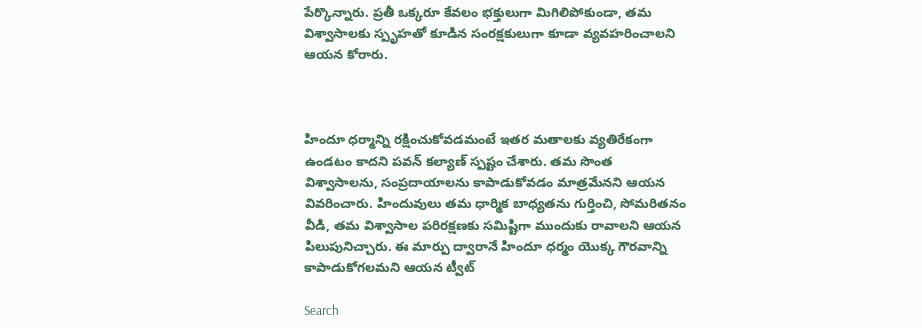పేర్కొన్నారు. ప్రతీ ఒక్కరూ కేవలం భక్తులుగా మిగిలిపోకుండా, తమ విశ్వాసాలకు స్పృహతో కూడిన సంరక్షకులుగా కూడా వ్యవహరించాలని ఆయన కోరారు.



హిందూ ధర్మాన్ని రక్షించుకోవడమంటే ఇతర మతాలకు వ్యతిరేకంగా ఉండటం కాదని పవన్ కల్యాణ్ స్పష్టం చేశారు. తమ సొంత విశ్వాసాలను, సంప్రదాయాలను కాపాడుకోవడం మాత్రమేనని ఆయన వివరించారు. హిందువులు తమ ధార్మిక బాధ్యతను గుర్తించి, సోమరితనం వీడి, తమ విశ్వాసాల పరిరక్షణకు సమిష్టిగా ముందుకు రావాలని ఆయన పిలుపునిచ్చారు. ఈ మార్పు ద్వారానే హిందూ ధర్మం యొక్క గౌరవాన్ని కాపాడుకోగలమని ఆయన ట్వీట్

Search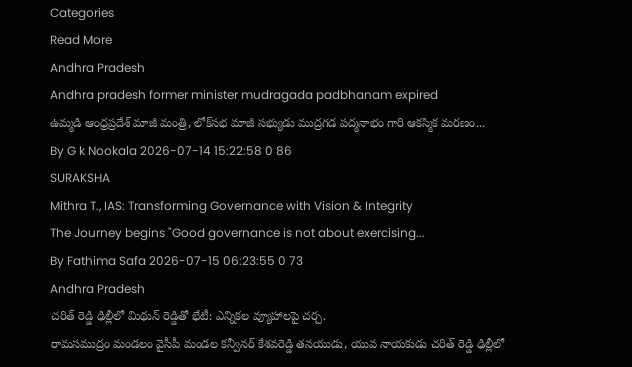Categories
Read More
Andhra Pradesh
Andhra pradesh former minister mudragada padbhanam expired
ఉమ్మడి ఆంధ్రప్రదేశ్ మాజీ మంత్రి, లోక్‌సభ మాజీ సభ్యుడు ముద్రగడ పద్మనాభం గారి ఆకస్మిక మరణం...
By G k Nookala 2026-07-14 15:22:58 0 86
SURAKSHA
Mithra T., IAS: Transforming Governance with Vision & Integrity
The Journey begins "Good governance is not about exercising...
By Fathima Safa 2026-07-15 06:23:55 0 73
Andhra Pradesh
చరిత్ రెడ్డి ఢిల్లీలో మిథున్ రెడ్డితో భేటీ: ఎన్నికల వ్యూహాలపై చర్చ.
రామసముద్రం మండలం వైసీపీ మండల కన్వీనర్ కేశవరెడ్డి తనయుడు, యువ నాయకుడు చరిత్ రెడ్డి ఢిల్లీలో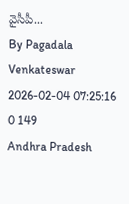వైసీపీ...
By Pagadala Venkateswar 2026-02-04 07:25:16 0 149
Andhra Pradesh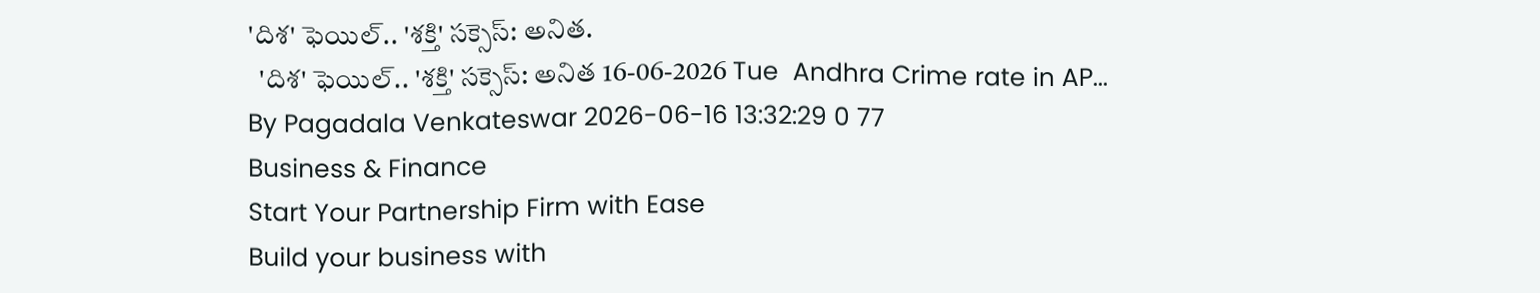'దిశ' ఫెయిల్.. 'శక్తి' సక్సెస్: అనిత.
  'దిశ' ఫెయిల్.. 'శక్తి' సక్సెస్: అనిత 16-06-2026 Tue  Andhra Crime rate in AP...
By Pagadala Venkateswar 2026-06-16 13:32:29 0 77
Business & Finance
Start Your Partnership Firm with Ease
Build your business with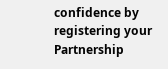confidence by registering your Partnership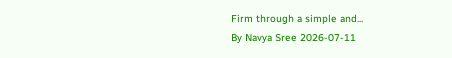Firm through a simple and...
By Navya Sree 2026-07-11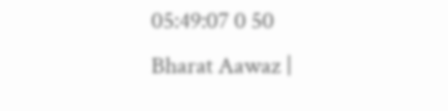05:49:07 0 50
Bharat Aawaz |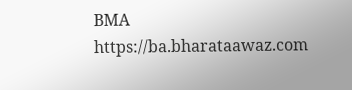BMA https://ba.bharataawaz.com